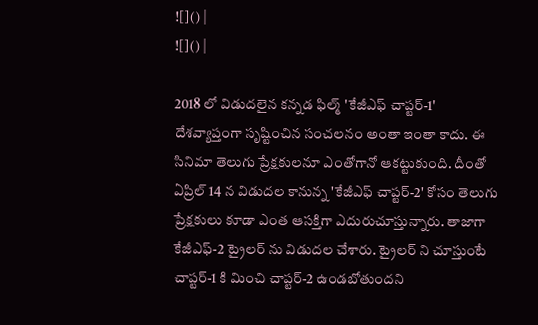![]() |
![]() |

2018 లో విడుదలైన కన్నడ ఫిల్మ్ 'కేజీఎఫ్ చాప్టర్-1' దేశవ్యాప్తంగా సృష్టించిన సంచలనం అంతా ఇంతా కాదు. ఈ సినిమా తెలుగు ప్రేక్షకులనూ ఎంతోగానో ఆకట్టుకుంది. దీంతో ఏప్రిల్ 14 న విడుదల కానున్న 'కేజీఎఫ్ చాప్టర్-2' కోసం తెలుగు ప్రేక్షకులు కూడా ఎంత ఆసక్తిగా ఎదురుచూస్తున్నారు. తాజాగా కేజీఎఫ్-2 ట్రైలర్ ను విడుదల చేశారు. ట్రైలర్ ని చూస్తుంటే చాప్టర్-1 కి మించి చాప్టర్-2 ఉండబోతుందని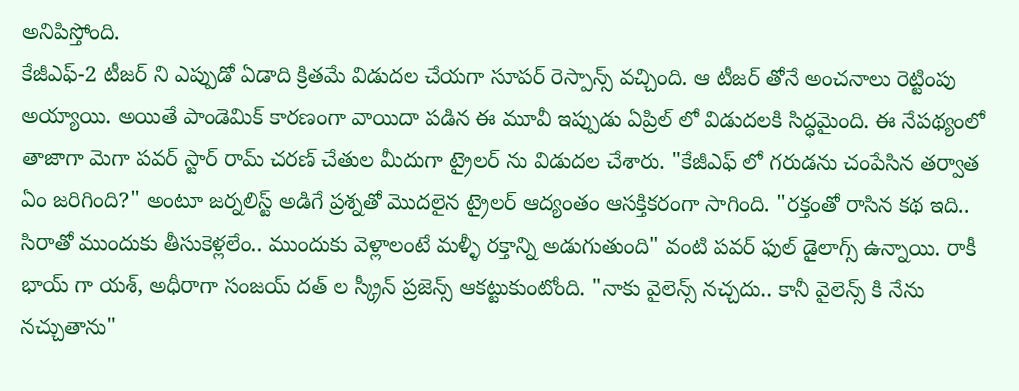అనిపిస్తోంది.
కేజీఎఫ్-2 టీజర్ ని ఎప్పుడో ఏడాది క్రితమే విడుదల చేయగా సూపర్ రెస్పాన్స్ వచ్చింది. ఆ టీజర్ తోనే అంచనాలు రెట్టింపు అయ్యాయి. అయితే పాండెమిక్ కారణంగా వాయిదా పడిన ఈ మూవీ ఇప్పుడు ఏప్రిల్ లో విడుదలకి సిద్ధమైంది. ఈ నేపథ్యంలో తాజాగా మెగా పవర్ స్టార్ రామ్ చరణ్ చేతుల మీదుగా ట్రైలర్ ను విడుదల చేశారు. "కేజీఎఫ్ లో గరుడను చంపేసిన తర్వాత ఏం జరిగింది?" అంటూ జర్నలిస్ట్ అడిగే ప్రశ్నతో మొదలైన ట్రైలర్ ఆద్యంతం ఆసక్తికరంగా సాగింది. "రక్తంతో రాసిన కథ ఇది.. సిరాతో ముందుకు తీసుకెళ్లలేం.. ముందుకు వెళ్లాలంటే మళ్ళీ రక్తాన్ని అడుగుతుంది" వంటి పవర్ ఫుల్ డైలాగ్స్ ఉన్నాయి. రాకీ భాయ్ గా యశ్, అధీరాగా సంజయ్ దత్ ల స్క్రీన్ ప్రజెన్స్ ఆకట్టుకుంటోంది. "నాకు వైలెన్స్ నచ్చదు.. కానీ వైలెన్స్ కి నేను నచ్చుతాను"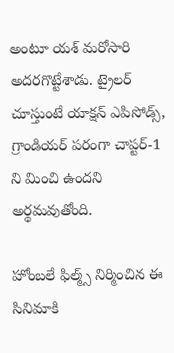అంటూ యశ్ మరోసారి అదరగొట్టేశాడు. ట్రైలర్ చూస్తుంటే యాక్షన్ ఎపిసోడ్స్, గ్రాండియర్ పరంగా చాప్టర్-1 ని మించి ఉందని అర్థమవుతోంది.

హోంబలే ఫిల్మ్స్ నిర్మించిన ఈ సినిమాకి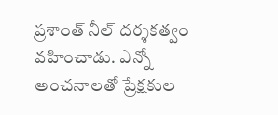ప్రశాంత్ నీల్ దర్శకత్వం వహించాడు. ఎన్నో అంచనాలతో ప్రేక్షకుల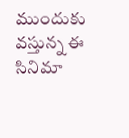ముందుకు వస్తున్న ఈ సినిమా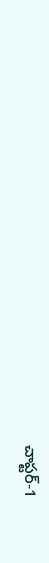చాప్టర్-1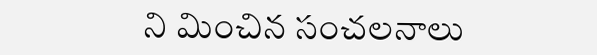ని మించిన సంచలనాలు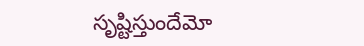సృష్టిస్తుందేమో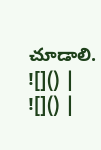చూడాలి.
![]() |
![]() |